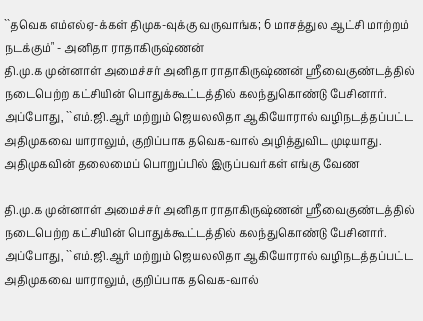``தவெக எம்எல்ஏ-க்கள் திமுக-வுக்கு வருவாங்க; 6 மாசத்துல ஆட்சி மாற்றம் நடக்கும்" - அனிதா ராதாகிருஷ்ணன்
தி.மு.க முன்னாள் அமைச்சர் அனிதா ராதாகிருஷ்ணன் ஸ்ரீவைகுண்டத்தில் நடைபெற்ற கட்சியின் பொதுக்கூட்டத்தில் கலந்துகொண்டு பேசினார். அப்போது, ``எம்.ஜி.ஆர் மற்றும் ஜெயலலிதா ஆகியோரால் வழிநடத்தப்பட்ட அதிமுகவை யாராலும், குறிப்பாக தவெக-வால் அழித்துவிட முடியாது. அதிமுகவின் தலைமைப் பொறுப்பில் இருப்பவர்கள் எங்கு வேண

தி.மு.க முன்னாள் அமைச்சர் அனிதா ராதாகிருஷ்ணன் ஸ்ரீவைகுண்டத்தில் நடைபெற்ற கட்சியின் பொதுக்கூட்டத்தில் கலந்துகொண்டு பேசினார். அப்போது, ``எம்.ஜி.ஆர் மற்றும் ஜெயலலிதா ஆகியோரால் வழிநடத்தப்பட்ட அதிமுகவை யாராலும், குறிப்பாக தவெக-வால்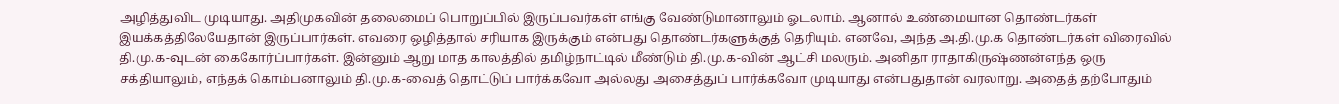அழித்துவிட முடியாது. அதிமுகவின் தலைமைப் பொறுப்பில் இருப்பவர்கள் எங்கு வேண்டுமானாலும் ஓடலாம். ஆனால் உண்மையான தொண்டர்கள் இயக்கத்திலேயேதான் இருப்பார்கள். எவரை ஒழித்தால் சரியாக இருக்கும் என்பது தொண்டர்களுக்குத் தெரியும். எனவே, அந்த அ.தி.மு.க தொண்டர்கள் விரைவில் தி.மு.க-வுடன் கைகோர்ப்பார்கள். இன்னும் ஆறு மாத காலத்தில் தமிழ்நாட்டில் மீண்டும் தி.மு.க-வின் ஆட்சி மலரும். அனிதா ராதாகிருஷ்ணன்எந்த ஒரு சக்தியாலும், எந்தக் கொம்பனாலும் தி.மு.க-வைத் தொட்டுப் பார்க்கவோ அல்லது அசைத்துப் பார்க்கவோ முடியாது என்பதுதான் வரலாறு. அதைத் தற்போதும்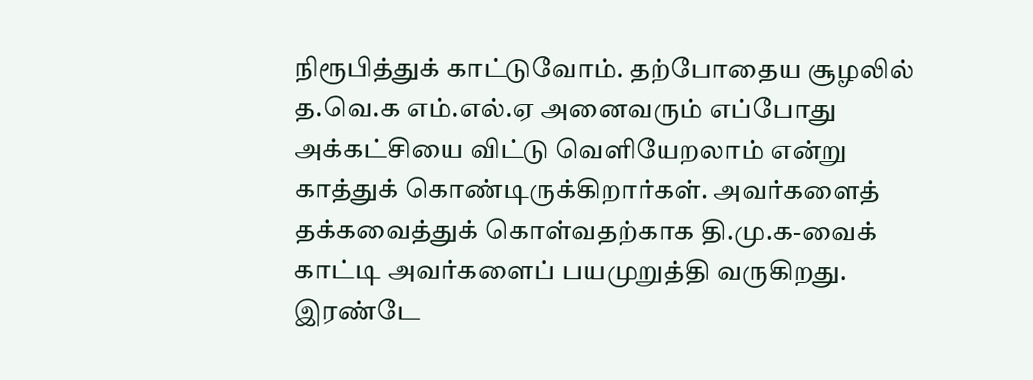நிரூபித்துக் காட்டுவோம். தற்போதைய சூழலில் த.வெ.க எம்.எல்.ஏ அனைவரும் எப்போது அக்கட்சியை விட்டு வெளியேறலாம் என்று காத்துக் கொண்டிருக்கிறார்கள். அவர்களைத் தக்கவைத்துக் கொள்வதற்காக தி.மு.க-வைக் காட்டி அவர்களைப் பயமுறுத்தி வருகிறது. இரண்டே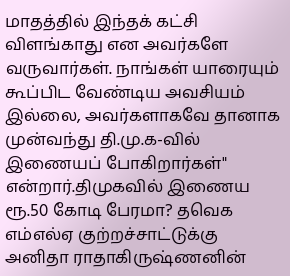மாதத்தில் இந்தக் கட்சி விளங்காது என அவர்களே வருவார்கள். நாங்கள் யாரையும் கூப்பிட வேண்டிய அவசியம் இல்லை, அவர்களாகவே தானாக முன்வந்து தி.மு.க-வில் இணையப் போகிறார்கள்" என்றார்.திமுகவில் இணைய ரூ.50 கோடி பேரமா? தவெக எம்எல்ஏ குற்றச்சாட்டுக்கு அனிதா ராதாகிருஷ்ணனின்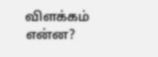விளக்கம் என்ன?